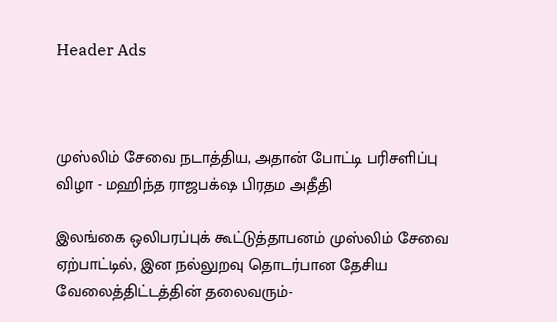Header Ads



முஸ்லிம் சேவை நடாத்திய, அதான் போட்டி பரிசளிப்பு விழா - மஹிந்த ராஜபக்‌ஷ பிரதம அதீதி

இலங்கை ஒலிபரப்புக் கூட்டுத்தாபனம் முஸ்லிம் சேவை ஏற்பாட்டில், இன நல்லுறவு தொடர்பான தேசிய வேலைத்திட்டத்தின் தலைவரும்-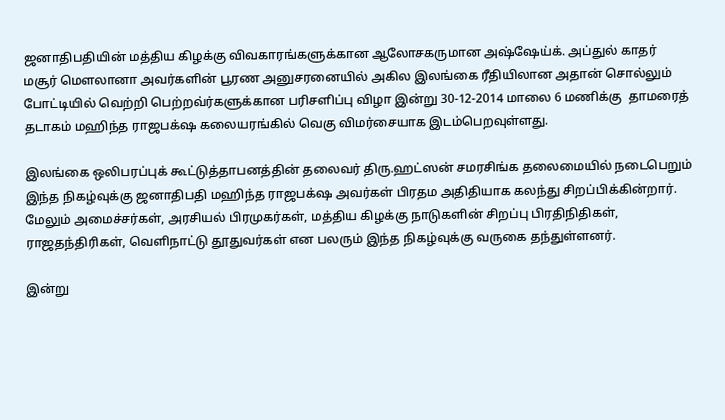ஜனாதிபதியின் மத்திய கிழக்கு விவகாரங்களுக்கான ஆலோசகருமான அஷ்ஷேய்க். அப்துல் காதர் மசூர் மௌலானா அவர்களின் பூரண அனுசரனையில் அகில இலங்கை ரீதியிலான அதான் சொல்லும் போட்டியில் வெற்றி பெற்றவ்ர்களுக்கான பரிசளிப்பு விழா இன்று 30-12-2014 மாலை 6 மணிக்கு  தாமரைத் தடாகம் மஹிந்த ராஜபக்‌ஷ கலையரங்கில் வெகு விமர்சையாக இடம்பெறவுள்ளது.

இலங்கை ஒலிபரப்புக் கூட்டுத்தாபனத்தின் தலைவர் திரு.ஹட்ஸன் சமரசிங்க தலைமையில் நடைபெறும் இந்த நிகழ்வுக்கு ஜனாதிபதி மஹிந்த ராஜபக்‌ஷ அவர்கள் பிரதம அதிதியாக கலந்து சிறப்பிக்கின்றார். மேலும் அமைச்சர்கள், அரசியல் பிரமுகர்கள், மத்திய கிழக்கு நாடுகளின் சிறப்பு பிரதிநிதிகள், ராஜதந்திரிகள், வெளிநாட்டு தூதுவர்கள் என பலரும் இந்த நிகழ்வுக்கு வருகை தந்துள்ளனர்.

இன்று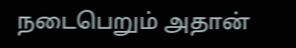நடைபெறும் அதான்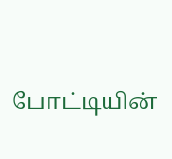போட்டியின்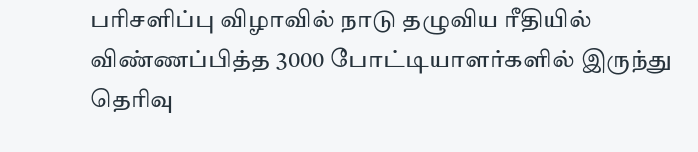பரிசளிப்பு விழாவில் நாடு தழுவிய ரீதியில் விண்ணப்பித்த 3000 போட்டியாளர்களில் இருந்து தெரிவு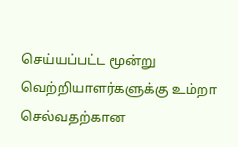செய்யப்பட்ட மூன்று வெற்றியாளர்களுக்கு உம்றா செல்வதற்கான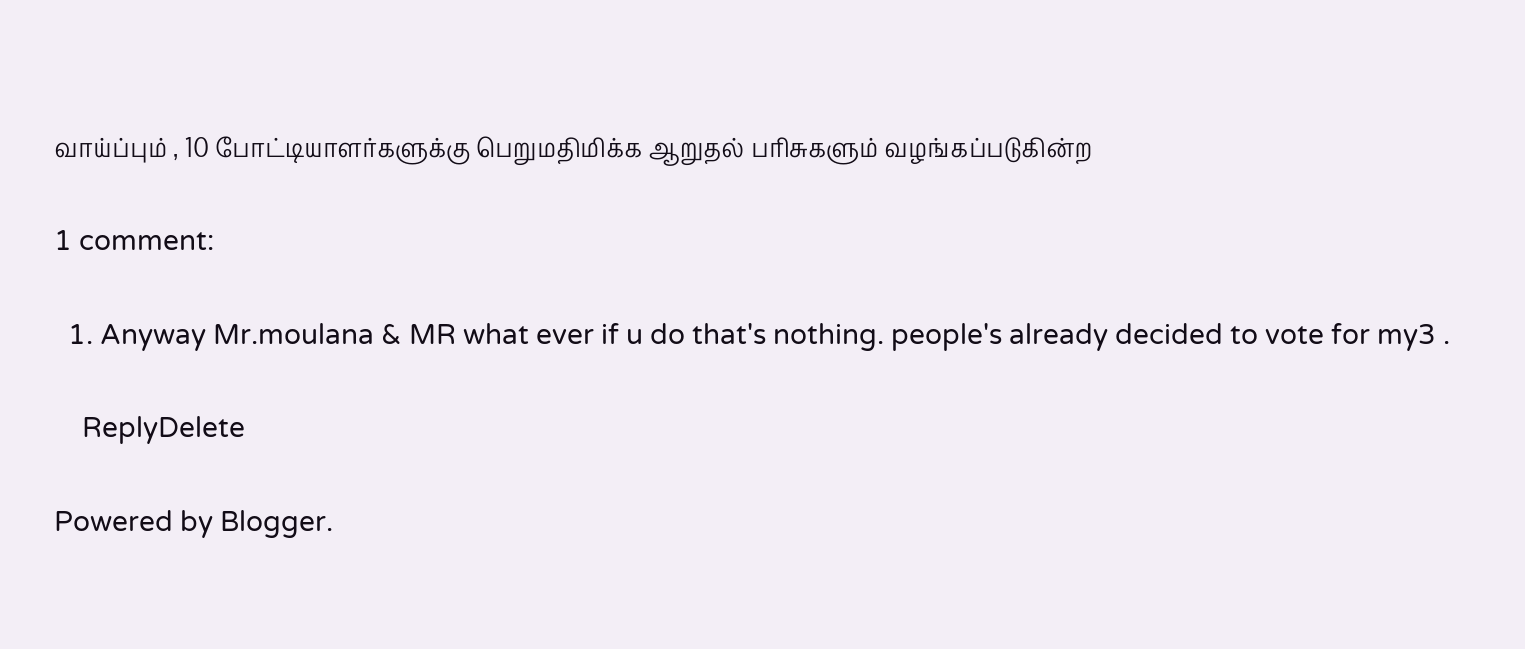வாய்ப்பும் , 10 போட்டியாளர்களுக்கு பெறுமதிமிக்க ஆறுதல் பரிசுகளும் வழங்கப்படுகின்ற

1 comment:

  1. Anyway Mr.moulana & MR what ever if u do that's nothing. people's already decided to vote for my3 .

    ReplyDelete

Powered by Blogger.